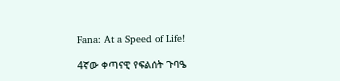Fana: At a Speed of Life!

4ኛው ቀጣናዊ የፍልሰት ጉባዔ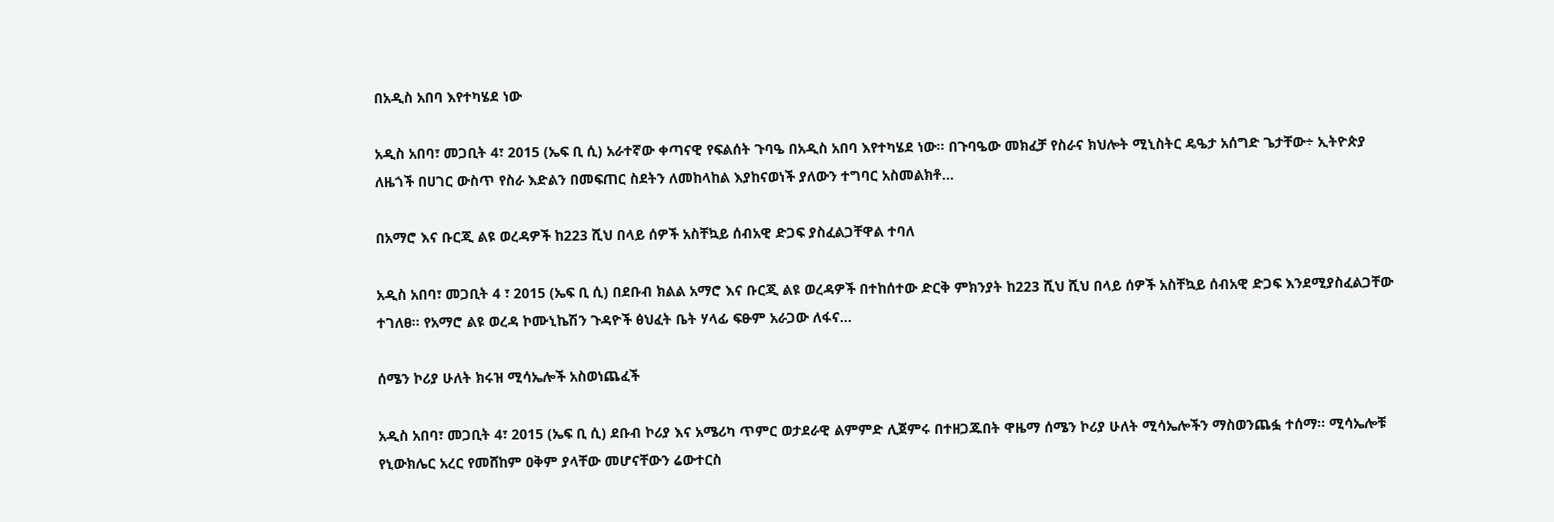በአዲስ አበባ እየተካሄደ ነው

አዲስ አበባ፣ መጋቢት 4፣ 2015 (ኤፍ ቢ ሲ) አራተኛው ቀጣናዊ የፍልሰት ጉባዔ በአዲስ አበባ እየተካሄደ ነው፡፡ በጉባዔው መክፈቻ የስራና ክህሎት ሚኒስትር ዴዔታ አሰግድ ጌታቸው÷ ኢትዮጵያ ለዜጎች በሀገር ውስጥ የስራ እድልን በመፍጠር ስደትን ለመከላከል እያከናወነች ያለውን ተግባር አስመልክቶ…

በአማሮ እና ቡርጂ ልዩ ወረዳዎች ከ223 ሺህ በላይ ሰዎች አስቸኳይ ሰብአዊ ድጋፍ ያስፈልጋቸዋል ተባለ

አዲስ አበባ፣ መጋቢት 4 ፣ 2015 (ኤፍ ቢ ሲ) በደቡብ ክልል አማሮ እና ቡርጂ ልዩ ወረዳዎች በተከሰተው ድርቅ ምክንያት ከ223 ሺህ ሺህ በላይ ሰዎች አስቸኳይ ሰብአዊ ድጋፍ እንደሚያስፈልጋቸው ተገለፀ፡፡ የአማሮ ልዩ ወረዳ ኮሙኒኬሽን ጉዳዮች ፅህፈት ቤት ሃላፊ ፍፁም አራጋው ለፋና…

ሰሜን ኮሪያ ሁለት ክሩዝ ሚሳኤሎች አስወነጨፈች

አዲስ አበባ፣ መጋቢት 4፣ 2015 (ኤፍ ቢ ሲ) ደቡብ ኮሪያ እና አሜሪካ ጥምር ወታደራዊ ልምምድ ሊጀምሩ በተዘጋጁበት ዋዜማ ሰሜን ኮሪያ ሁለት ሚሳኤሎችን ማስወንጨፏ ተሰማ፡፡ ሚሳኤሎቹ የኒውክሌር አረር የመሸከም ዐቅም ያላቸው መሆናቸውን ሬውተርስ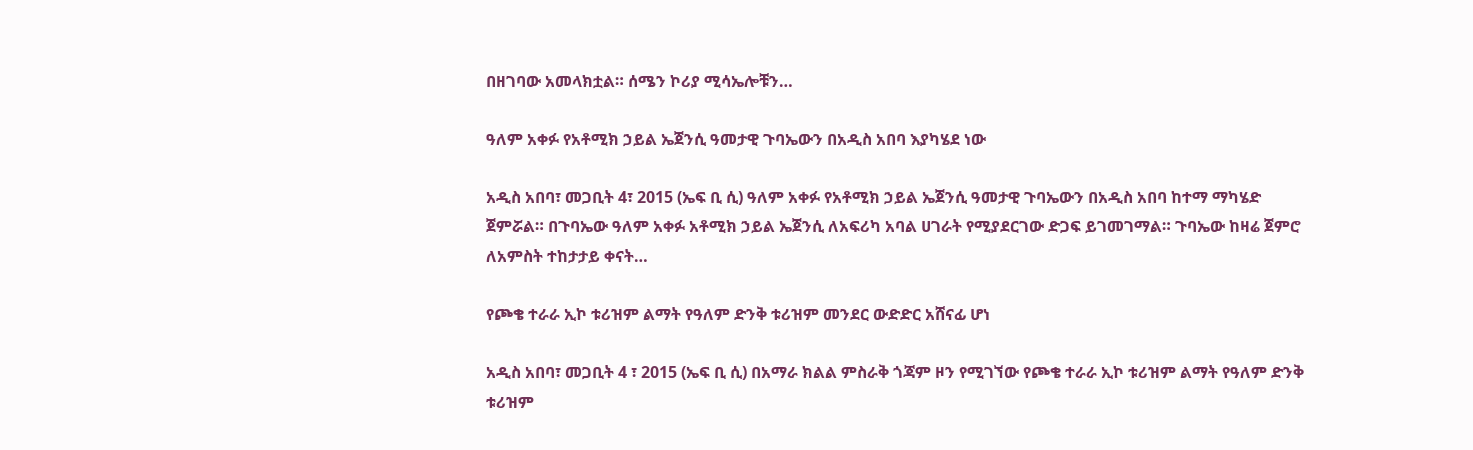በዘገባው አመላክቷል። ሰሜን ኮሪያ ሚሳኤሎቹን…

ዓለም አቀፉ የአቶሚክ ኃይል ኤጀንሲ ዓመታዊ ጉባኤውን በአዲስ አበባ እያካሄደ ነው

አዲስ አበባ፣ መጋቢት 4፣ 2015 (ኤፍ ቢ ሲ) ዓለም አቀፉ የአቶሚክ ኃይል ኤጀንሲ ዓመታዊ ጉባኤውን በአዲስ አበባ ከተማ ማካሄድ ጀምሯል። በጉባኤው ዓለም አቀፉ አቶሚክ ኃይል ኤጀንሲ ለአፍሪካ አባል ሀገራት የሚያደርገው ድጋፍ ይገመገማል። ጉባኤው ከዛሬ ጀምሮ ለአምስት ተከታታይ ቀናት…

የጮቄ ተራራ ኢኮ ቱሪዝም ልማት የዓለም ድንቅ ቱሪዝም መንደር ውድድር አሸናፊ ሆነ

አዲስ አበባ፣ መጋቢት 4 ፣ 2015 (ኤፍ ቢ ሲ) በአማራ ክልል ምስራቅ ጎጃም ዞን የሚገኘው የጮቄ ተራራ ኢኮ ቱሪዝም ልማት የዓለም ድንቅ ቱሪዝም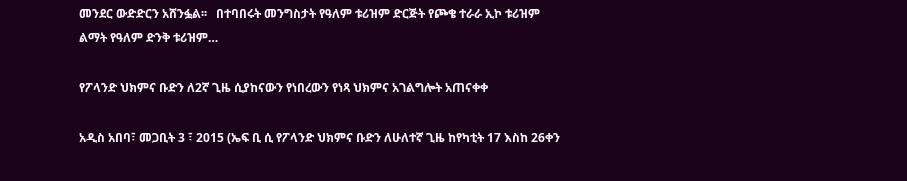መንደር ውድድርን አሸንፏል፡፡   በተባበሩት መንግስታት የዓለም ቱሪዝም ድርጅት የጮቄ ተራራ ኢኮ ቱሪዝም ልማት የዓለም ድንቅ ቱሪዝም…

የፖላንድ ህክምና ቡድን ለ2ኛ ጊዜ ሲያከናውን የነበረውን የነጻ ህክምና አገልግሎት አጠናቀቀ

አዲስ አበባ፣ መጋቢት 3 ፣ 2015 (ኤፍ ቢ ሲ የፖላንድ ህክምና ቡድን ለሁለተኛ ጊዜ ከየካቲት 17 እስከ 26ቀን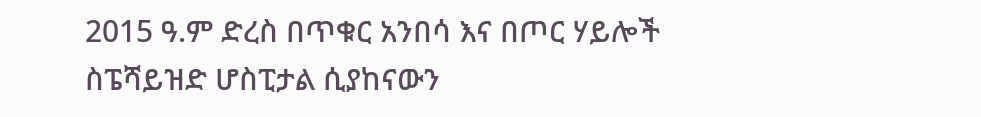2015 ዓ.ም ድረስ በጥቁር አንበሳ እና በጦር ሃይሎች ስፔሻይዝድ ሆስፒታል ሲያከናውን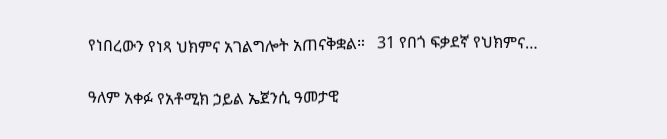የነበረውን የነጻ ህክምና አገልግሎት አጠናቅቋል።   31 የበጎ ፍቃደኛ የህክምና…

ዓለም አቀፉ የአቶሚክ ኃይል ኤጀንሲ ዓመታዊ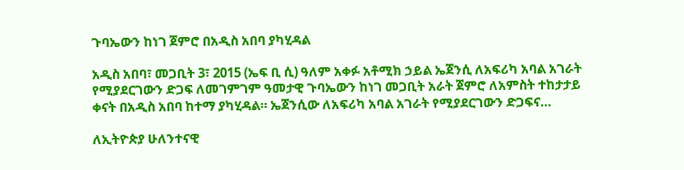ጉባኤውን ከነገ ጀምሮ በአዲስ አበባ ያካሂዳል

አዲስ አበባ፣ መጋቢት 3፣ 2015 (ኤፍ ቢ ሲ) ዓለም አቀፉ አቶሚክ ኃይል ኤጀንሲ ለአፍሪካ አባል አገራት የሚያደርገውን ድጋፍ ለመገምገም ዓመታዊ ጉባኤውን ከነገ መጋቢት አራት ጀምሮ ለአምስት ተከታታይ ቀናት በአዲስ አበባ ከተማ ያካሂዳል። ኤጀንሲው ለአፍሪካ አባል አገራት የሚያደርገውን ድጋፍና…

ለኢትዮጵያ ሁለንተናዊ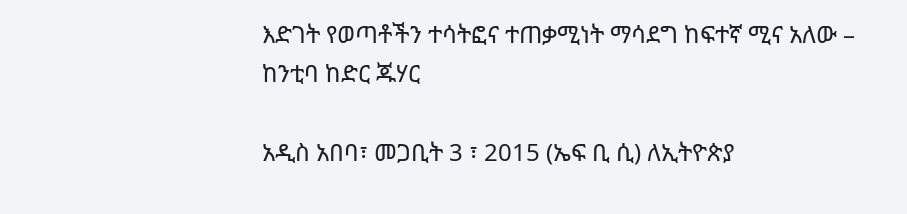እድገት የወጣቶችን ተሳትፎና ተጠቃሚነት ማሳደግ ከፍተኛ ሚና አለው – ከንቲባ ከድር ጁሃር

አዲስ አበባ፣ መጋቢት 3 ፣ 2015 (ኤፍ ቢ ሲ) ለኢትዮጵያ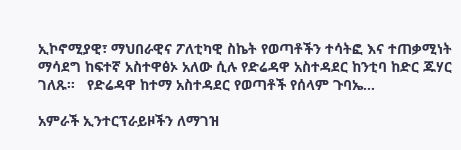ኢኮኖሚያዊ፣ ማህበራዊና ፖለቲካዊ ስኬት የወጣቶችን ተሳትፎ እና ተጠቃሚነት ማሳደግ ከፍተኛ አስተዋፅኦ አለው ሲሉ የድሬዳዋ አስተዳደር ከንቲባ ከድር ጁሃር ገለጹ፡፡   የድሬዳዋ ከተማ አስተዳደር የወጣቶች የሰላም ጉባኤ…

አምራች ኢንተርፕራይዞችን ለማገዝ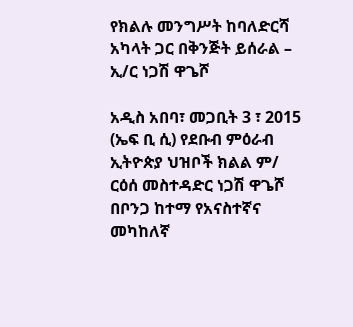የክልሉ መንግሥት ከባለድርሻ አካላት ጋር በቅንጅት ይሰራል – ኢ/ር ነጋሽ ዋጌሾ

አዲስ አበባ፣ መጋቢት 3 ፣ 2015 (ኤፍ ቢ ሲ) የደቡብ ምዕራብ ኢትዮጵያ ህዝቦች ክልል ም/ ርዕሰ መስተዳድር ነጋሽ ዋጌሾ በቦንጋ ከተማ የአናስተኛና መካከለኛ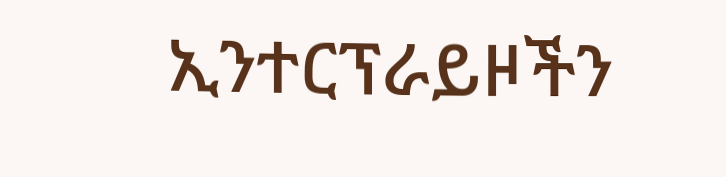ኢንተርፕራይዞችን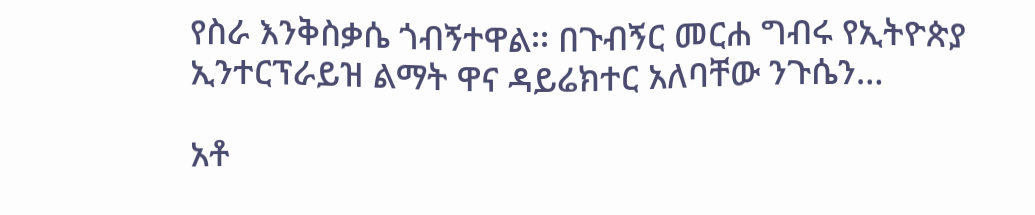የስራ እንቅስቃሴ ጎብኝተዋል፡፡ በጉብኝር መርሐ ግብሩ የኢትዮጵያ ኢንተርፕራይዝ ልማት ዋና ዳይሬክተር አለባቸው ንጉሴን…

አቶ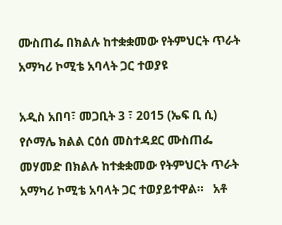ሙስጠፌ በክልሉ ከተቋቋመው የትምህርት ጥራት አማካሪ ኮሚቴ አባላት ጋር ተወያዩ

አዲስ አበባ፣ መጋቢት 3 ፣ 2015 (ኤፍ ቢ ሲ) የሶማሌ ክልል ርዕሰ መስተዳደር ሙስጠፌ መሃመድ በክልሉ ከተቋቋመው የትምህርት ጥራት አማካሪ ኮሚቴ አባላት ጋር ተወያይተዋል።   አቶ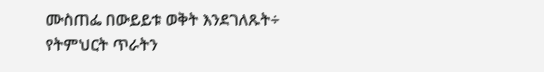ሙስጠፌ በውይይቱ ወቅት እንደገለጹት÷ የትምህርት ጥራትን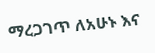ማረጋገጥ ለአሁኑ እና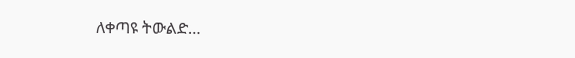ለቀጣዩ ትውልድ…